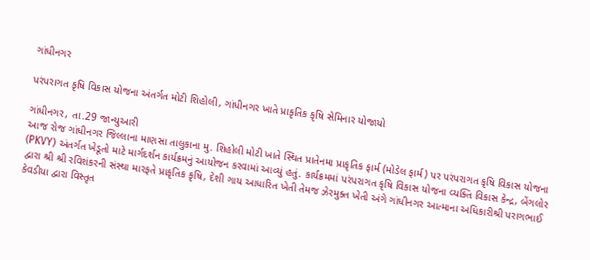ગાંધીનગર

પરંપરાગત કૃષિ વિકાસ યોજના અંતર્ગત મોટી શિહોલી, ગાંધીનગર ખાતે પ્રાકૃતિક કૃષિ સેમિનાર યોજાયો

ગાંધીનગર, તા.29 જાન્યુઆરી
આજ રોજ ગાંધીનગર જિલ્લાના માણસા તાલુકાના મુ. શિહોલી મોટી ખાતે સ્થિત પ્રાતેનમા પ્રાકૃતિક ફાર્મ (મોડેલ ફાર્મ) પર પરંપરાગત કૃષિ વિકાસ યોજના (PKVY) અંતર્ગત ખેડૂતો માટે માર્ગદર્શન કાર્યક્રમનું આયોજન કરવામાં આવ્યું હતું. કાર્યક્રમમાં પરંપરાગત કૃષિ વિકાસ યોજના વ્યક્તિ વિકાસ કેન્દ્ર, બેંગલોર દ્વારા શ્રી શ્રી રવિશંકરની સંસ્થા મારફતે પ્રાકૃતિક કૃષિ, દેશી ગાય આધારિત ખેતી તેમજ ઝેરમુક્ત ખેતી અંગે ગાંધીનગર આત્માના અધિકારીશ્રી પરાગભાઈ કેવડીયા દ્વારા વિસ્તૃત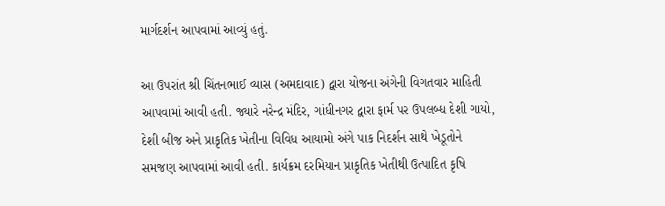માર્ગદર્શન આપવામાં આવ્યું હતું.

આ ઉપરાંત શ્રી ચિંતનભાઈ વ્યાસ (અમદાવાદ) દ્વારા યોજના અંગેની વિગતવાર માહિતી આપવામાં આવી હતી. જ્યારે નરેન્દ્ર મંદિર, ગાંધીનગર દ્વારા ફાર્મ પર ઉપલબ્ધ દેશી ગાયો, દેશી બીજ અને પ્રાકૃતિક ખેતીના વિવિધ આયામો અંગે પાક નિદર્શન સાથે ખેડૂતોને સમજણ આપવામાં આવી હતી. કાર્યક્રમ દરમિયાન પ્રાકૃતિક ખેતીથી ઉત્પાદિત કૃષિ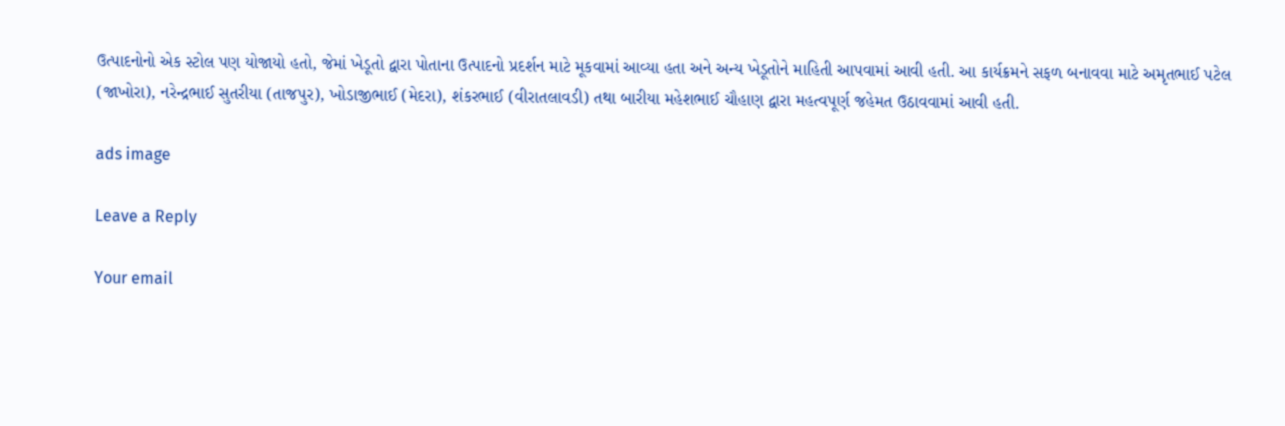ઉત્પાદનોનો એક સ્ટોલ પણ યોજાયો હતો, જેમાં ખેડૂતો દ્વારા પોતાના ઉત્પાદનો પ્રદર્શન માટે મૂકવામાં આવ્યા હતા અને અન્ય ખેડૂતોને માહિતી આપવામાં આવી હતી. આ કાર્યક્રમને સફળ બનાવવા માટે અમૃતભાઈ પટેલ (જાખોરા), નરેન્દ્રભાઈ સુતરીયા (તાજપુર), ખોડાજીભાઈ (મેદરા), શંકરભાઈ (વીરાતલાવડી) તથા બારીયા મહેશભાઈ ચૌહાણ દ્વારા મહત્વપૂર્ણ જહેમત ઉઠાવવામાં આવી હતી.

ads image

Leave a Reply

Your email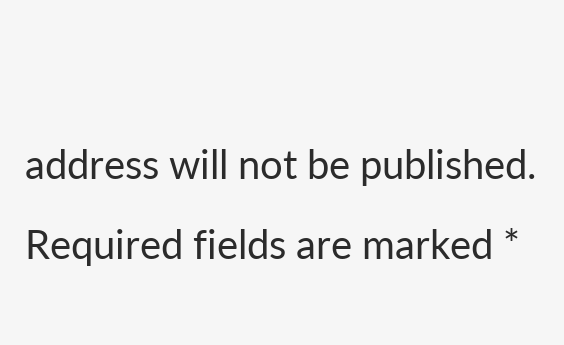address will not be published. Required fields are marked *